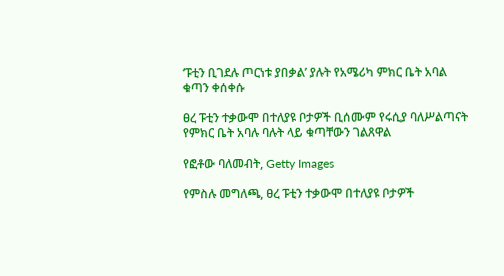‘ፑቲን ቢገደሉ ጦርነቱ ያበቃል’ ያሉት የአሜሪካ ምክር ቤት አባል ቁጣን ቀሰቀሱ

ፀረ ፑቲን ተቃውሞ በተለያዩ ቦታዎች ቢሰሙም የሩሲያ ባለሥልጣናት የምክር ቤት አባሉ ባሉት ላይ ቁጣቸውን ገልጸዋል

የፎቶው ባለመብት, Getty Images

የምስሉ መግለጫ, ፀረ ፑቲን ተቃውሞ በተለያዩ ቦታዎች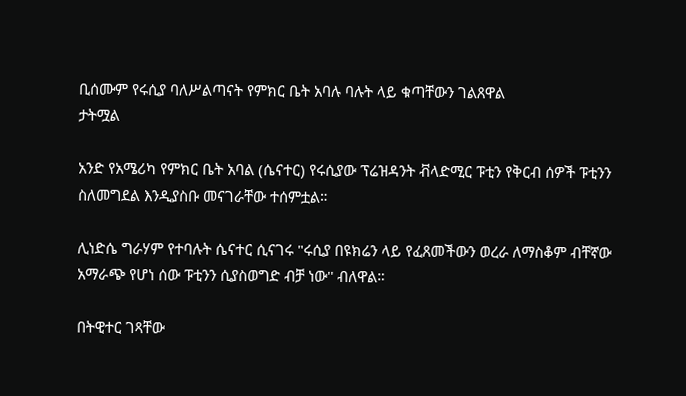ቢሰሙም የሩሲያ ባለሥልጣናት የምክር ቤት አባሉ ባሉት ላይ ቁጣቸውን ገልጸዋል
ታትሟል

አንድ የአሜሪካ የምክር ቤት አባል (ሴናተር) የሩሲያው ፕሬዝዳንት ቭላድሚር ፑቲን የቅርብ ሰዎች ፑቲንን ስለመግደል እንዲያስቡ መናገራቸው ተሰምቷል።

ሊነድሴ ግራሃም የተባሉት ሴናተር ሲናገሩ "ሩሲያ በዩክሬን ላይ የፈጸመችውን ወረራ ለማስቆም ብቸኛው አማራጭ የሆነ ሰው ፑቲንን ሲያስወግድ ብቻ ነው'' ብለዋል።

በትዊተር ገጻቸው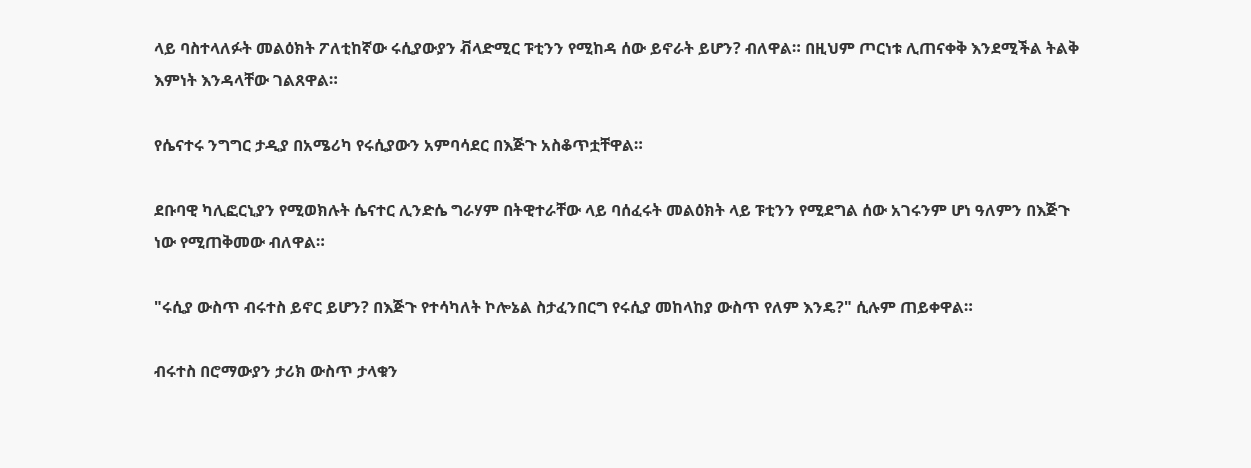ላይ ባስተላለፉት መልዕክት ፖለቲከኛው ሩሲያውያን ቭላድሚር ፑቲንን የሚከዳ ሰው ይኖራት ይሆን? ብለዋል። በዚህም ጦርነቱ ሊጠናቀቅ እንደሚችል ትልቅ እምነት እንዳላቸው ገልጸዋል።

የሴናተሩ ንግግር ታዲያ በአሜሪካ የሩሲያውን አምባሳደር በእጅጉ አስቆጥቷቸዋል።

ደቡባዊ ካሊፎርኒያን የሚወክሉት ሴናተር ሊንድሴ ግራሃም በትዊተራቸው ላይ ባሰፈሩት መልዕክት ላይ ፑቲንን የሚደግል ሰው አገሩንም ሆነ ዓለምን በእጅጉ ነው የሚጠቅመው ብለዋል።

"ሩሲያ ውስጥ ብሩተስ ይኖር ይሆን? በእጅጉ የተሳካለት ኮሎኔል ስታፈንበርግ የሩሲያ መከላከያ ውስጥ የለም እንዴ?" ሲሉም ጠይቀዋል።

ብሩተስ በሮማውያን ታሪክ ውስጥ ታላቁን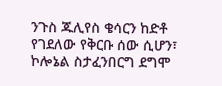ንጉስ ጁሊየስ ቄሳርን ከድቶ የገደለው የቅርቡ ሰው ሲሆን፣ ኮሎኔል ስታፈንበርግ ደግሞ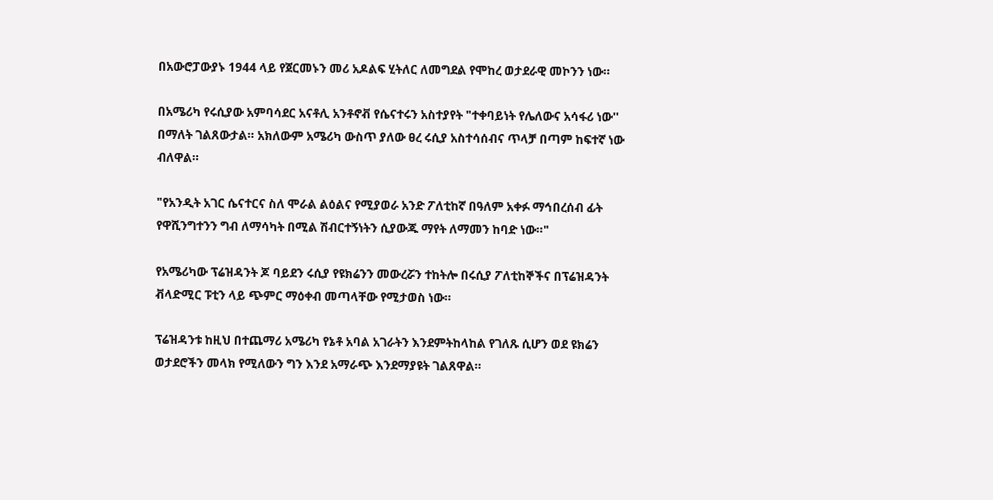በአውሮፓውያኑ 1944 ላይ የጀርመኑን መሪ አዶልፍ ሂትለር ለመግደል የሞከረ ወታደራዊ መኮንን ነው።

በአሜሪካ የሩሲያው አምባሳደር አናቶሊ አንቶኖቭ የሴናተሩን አስተያየት "ተቀባይነት የሌለውና አሳፋሪ ነው'' በማለት ገልጸውታል። አክለውም አሜሪካ ውስጥ ያለው ፀረ ሩሲያ አስተሳሰብና ጥላቻ በጣም ከፍተኛ ነው ብለዋል።

"የአንዲት አገር ሴናተርና ስለ ሞራል ልዕልና የሚያወራ አንድ ፖለቲከኛ በዓለም አቀፉ ማኅበረሰብ ፊት የዋሺንግተንን ግብ ለማሳካት በሚል ሽብርተኝነትን ሲያውጁ ማየት ለማመን ከባድ ነው።"

የአሜሪካው ፕሬዝዳንት ጆ ባይደን ሩሲያ የዩክሬንን መውረሯን ተከትሎ በሩሲያ ፖለቲከኞችና በፕሬዝዳንት ቭላድሚር ፑቲን ላይ ጭምር ማዕቀብ መጣላቸው የሚታወስ ነው።

ፕሬዝዳንቱ ከዚህ በተጨማሪ አሜሪካ የኔቶ አባል አገራትን እንደምትከላከል የገለጹ ሲሆን ወደ ዩክሬን ወታደሮችን መላክ የሚለውን ግን እንደ አማራጭ እንደማያዩት ገልጸዋል።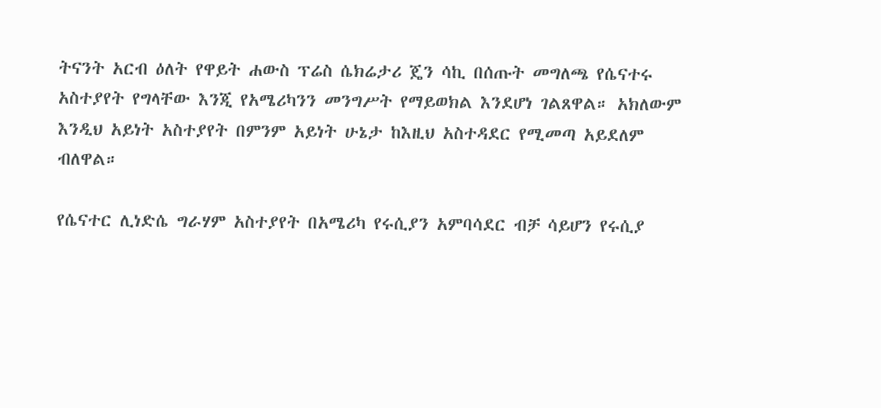ትናንት አርብ ዕለት የዋይት ሐውስ ፕሬስ ሴክሬታሪ ጄን ሳኪ በሰጡት መግለጫ የሴናተሩ አስተያየት የግላቸው እንጂ የአሜሪካንን መንግሥት የማይወክል እንደሆነ ገልጸዋል። አክለውም እንዲህ አይነት አስተያየት በምንም አይነት ሁኔታ ከእዚህ አስተዳደር የሚመጣ አይደለም ብለዋል።

የሴናተር ሊነድሴ ግራሃም አስተያየት በአሜሪካ የሩሲያን አምባሳደር ብቻ ሳይሆን የሩሲያ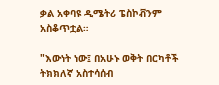ቃል አቀባዩ ዲሜትሪ ፔስኮቭንም አስቆጥቷል።

"እውነት ነው፤ በአሁኑ ወቅት በርካቶች ትክክለኛ አስተሳሰብ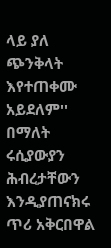ላይ ያለ ጭንቅላት እየተጠቀሙ አይደለም'' በማለት ሩሲያውያን ሕብረታቸውን እንዲያጠናክሩ ጥሪ አቅርበዋል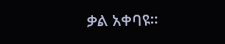ቃል አቀባዩ።